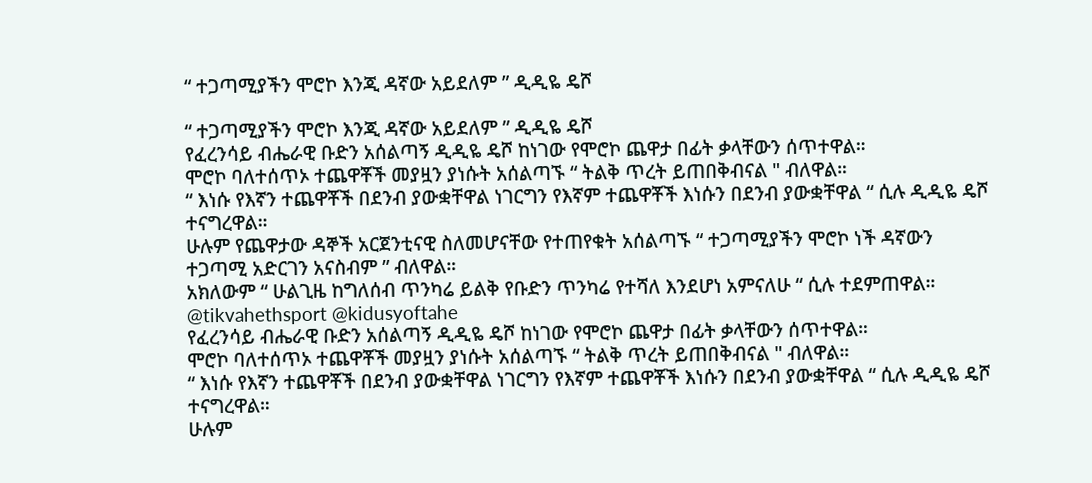“ ተጋጣሚያችን ሞሮኮ እንጂ ዳኛው አይደለም ” ዲዲዬ ዴሾ

“ ተጋጣሚያችን ሞሮኮ እንጂ ዳኛው አይደለም ” ዲዲዬ ዴሾ
የፈረንሳይ ብሔራዊ ቡድን አሰልጣኝ ዲዲዬ ዴሾ ከነገው የሞሮኮ ጨዋታ በፊት ቃላቸውን ሰጥተዋል።
ሞሮኮ ባለተሰጥኦ ተጨዋቾች መያዟን ያነሱት አሰልጣኙ “ ትልቅ ጥረት ይጠበቅብናል " ብለዋል።
“ እነሱ የእኛን ተጨዋቾች በደንብ ያውቋቸዋል ነገርግን የእኛም ተጨዋቾች እነሱን በደንብ ያውቋቸዋል “ ሲሉ ዲዲዬ ዴሾ ተናግረዋል።
ሁሉም የጨዋታው ዳኞች አርጀንቲናዊ ስለመሆናቸው የተጠየቁት አሰልጣኙ “ ተጋጣሚያችን ሞሮኮ ነች ዳኛውን ተጋጣሚ አድርገን አናስብም ” ብለዋል።
አክለውም “ ሁልጊዜ ከግለሰብ ጥንካሬ ይልቅ የቡድን ጥንካሬ የተሻለ እንደሆነ አምናለሁ “ ሲሉ ተደምጠዋል።
@tikvahethsport @kidusyoftahe
የፈረንሳይ ብሔራዊ ቡድን አሰልጣኝ ዲዲዬ ዴሾ ከነገው የሞሮኮ ጨዋታ በፊት ቃላቸውን ሰጥተዋል።
ሞሮኮ ባለተሰጥኦ ተጨዋቾች መያዟን ያነሱት አሰልጣኙ “ ትልቅ ጥረት ይጠበቅብናል " ብለዋል።
“ እነሱ የእኛን ተጨዋቾች በደንብ ያውቋቸዋል ነገርግን የእኛም ተጨዋቾች እነሱን በደንብ ያውቋቸዋል “ ሲሉ ዲዲዬ ዴሾ ተናግረዋል።
ሁሉም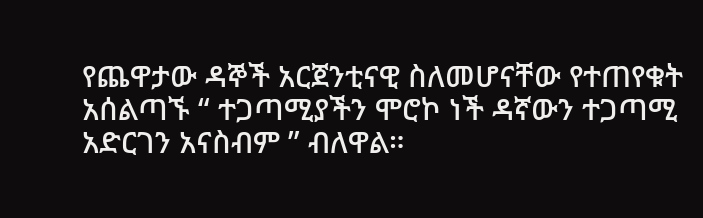የጨዋታው ዳኞች አርጀንቲናዊ ስለመሆናቸው የተጠየቁት አሰልጣኙ “ ተጋጣሚያችን ሞሮኮ ነች ዳኛውን ተጋጣሚ አድርገን አናስብም ” ብለዋል።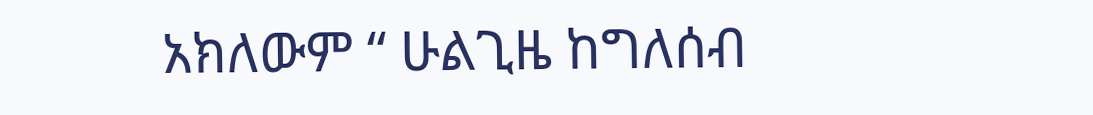አክለውም “ ሁልጊዜ ከግለሰብ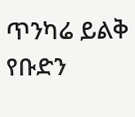ጥንካሬ ይልቅ የቡድን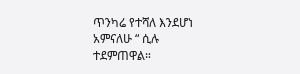ጥንካሬ የተሻለ እንደሆነ አምናለሁ “ ሲሉ ተደምጠዋል።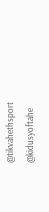@tikvahethsport @kidusyoftahe